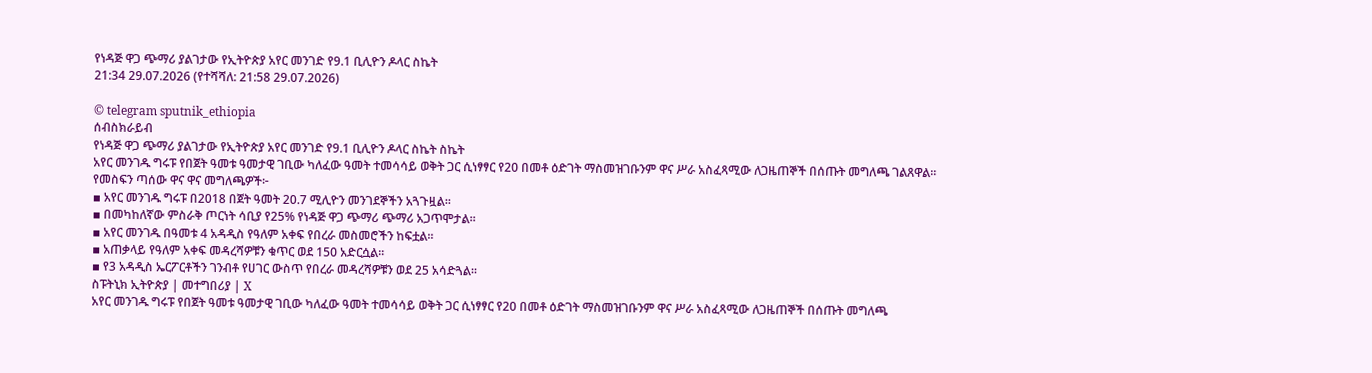የነዳጅ ዋጋ ጭማሪ ያልገታው የኢትዮጵያ አየር መንገድ የ9.1 ቢሊዮን ዶላር ስኬት
21:34 29.07.2026 (የተሻሻለ: 21:58 29.07.2026)

© telegram sputnik_ethiopia
ሰብስክራይብ
የነዳጅ ዋጋ ጭማሪ ያልገታው የኢትዮጵያ አየር መንገድ የ9.1 ቢሊዮን ዶላር ስኬት ስኬት
አየር መንገዱ ግሩፑ የበጀት ዓመቱ ዓመታዊ ገቢው ካለፈው ዓመት ተመሳሳይ ወቅት ጋር ሲነፃፃር የ20 በመቶ ዕድገት ማስመዝገቡንም ዋና ሥራ አስፈጻሚው ለጋዜጠኞች በሰጡት መግለጫ ገልጸዋል፡፡
የመስፍን ጣሰው ዋና ዋና መግለጫዎች፦
▪ አየር መንገዱ ግሩፑ በ2018 በጀት ዓመት 20.7 ሚሊዮን መንገደኞችን አጓጉዟል፡፡
▪ በመካከለኛው ምስራቅ ጦርነት ሳቢያ የ25% የነዳጅ ዋጋ ጭማሪ ጭማሪ አጋጥሞታል፡፡
▪ አየር መንገዱ በዓመቱ 4 አዳዲስ የዓለም አቀፍ የበረራ መስመሮችን ከፍቷል፡፡
▪ አጠቃላይ የዓለም አቀፍ መዳረሻዎቹን ቁጥር ወደ 150 አድርሷል፡፡
▪ የ3 አዳዲስ ኤርፖርቶችን ገንብቶ የሀገር ውስጥ የበረራ መዳረሻዎቹን ወደ 25 አሳድጓል፡፡
ስፑትኒክ ኢትዮጵያ | መተግበሪያ | X
አየር መንገዱ ግሩፑ የበጀት ዓመቱ ዓመታዊ ገቢው ካለፈው ዓመት ተመሳሳይ ወቅት ጋር ሲነፃፃር የ20 በመቶ ዕድገት ማስመዝገቡንም ዋና ሥራ አስፈጻሚው ለጋዜጠኞች በሰጡት መግለጫ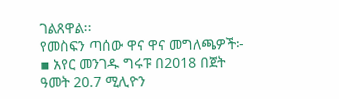ገልጸዋል፡፡
የመስፍን ጣሰው ዋና ዋና መግለጫዎች፦
▪ አየር መንገዱ ግሩፑ በ2018 በጀት ዓመት 20.7 ሚሊዮን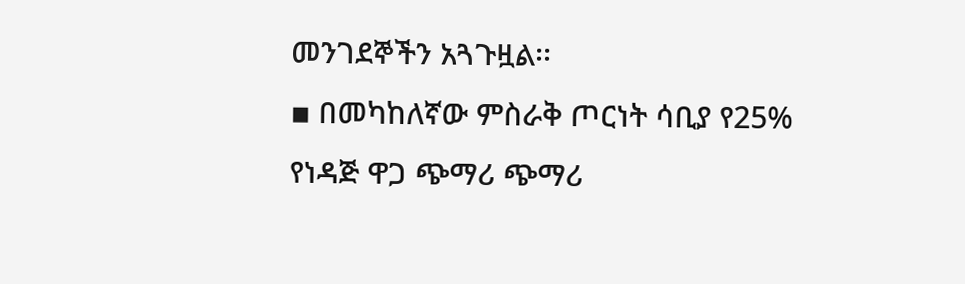መንገደኞችን አጓጉዟል፡፡
▪ በመካከለኛው ምስራቅ ጦርነት ሳቢያ የ25% የነዳጅ ዋጋ ጭማሪ ጭማሪ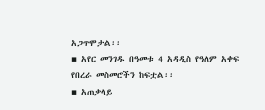አጋጥሞታል፡፡
▪ አየር መንገዱ በዓመቱ 4 አዳዲስ የዓለም አቀፍ የበረራ መስመሮችን ከፍቷል፡፡
▪ አጠቃላይ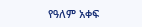የዓለም አቀፍ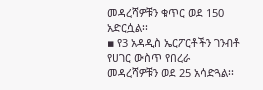መዳረሻዎቹን ቁጥር ወደ 150 አድርሷል፡፡
▪ የ3 አዳዲስ ኤርፖርቶችን ገንብቶ የሀገር ውስጥ የበረራ መዳረሻዎቹን ወደ 25 አሳድጓል፡፡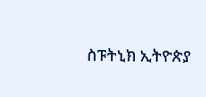ስፑትኒክ ኢትዮጵያ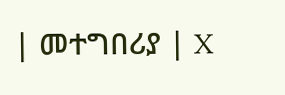| መተግበሪያ | X